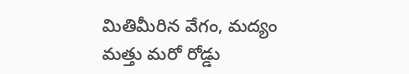మితిమీరిన వేగం, మద్యం మత్తు మరో రోడ్డు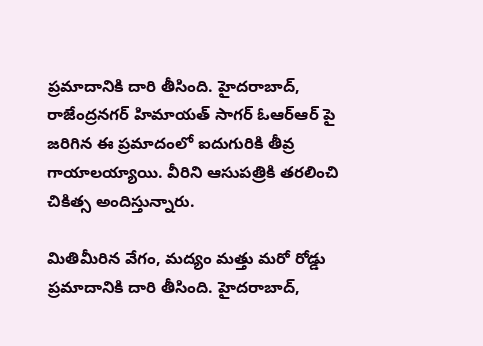ప్రమాదానికి దారి తీసింది. హైదరాబాద్, రాజేంద్రనగర్ హిమాయత్ సాగర్ ఓఆర్ఆర్ పై జరిగిన ఈ ప్రమాదంలో ఐదుగురికి తీవ్ర గాయాలయ్యాయి. వీరిని ఆసుపత్రికి తరలించి చికిత్స అందిస్తున్నారు.

మితిమీరిన వేగం, మద్యం మత్తు మరో రోడ్డు ప్రమాదానికి దారి తీసింది. హైదరాబాద్,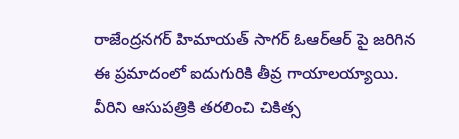రాజేంద్రనగర్ హిమాయత్ సాగర్ ఓఆర్ఆర్ పై జరిగిన ఈ ప్రమాదంలో ఐదుగురికి తీవ్ర గాయాలయ్యాయి. వీరిని ఆసుపత్రికి తరలించి చికిత్స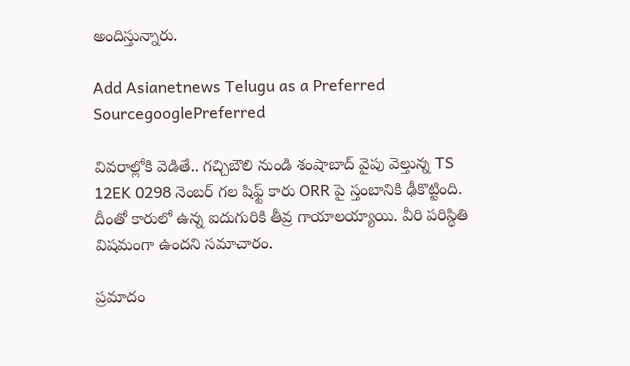అందిస్తున్నారు.

Add Asianetnews Telugu as a Preferred SourcegooglePreferred

వివరాల్లోకి వెడితే.. గచ్చిబౌలి నుండి శంషాబాద్ వైపు వెల్తున్న TS 12EK 0298 నెంబర్ గల షిఫ్ట్ కారు ORR పై స్తంబానికి ఢీకొట్టింది. దీంతో కారులో ఉన్న ఐదుగురికి తీవ్ర గాయాలయ్యాయి. వీరి పరిస్థితి విషమంగా ఉందని సమాచారం.

ప్రమాదం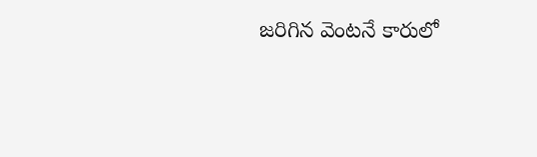జరిగిన వెంటనే కారులో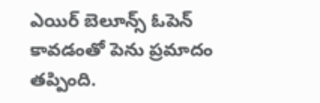ఎయిర్ బెలూన్స్ ఓపెన్ కావడంతో పెను ప్రమాదం తప్పింది.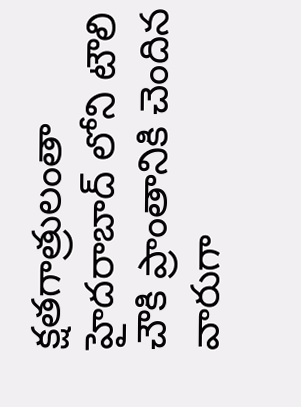క్షతగాత్రులంతా హైదరాబాద్ లోని టౌలి చౌకి ప్రాంతానికి చెందిన వారుగా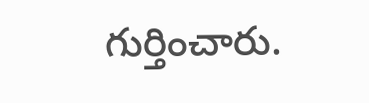గుర్తించారు.